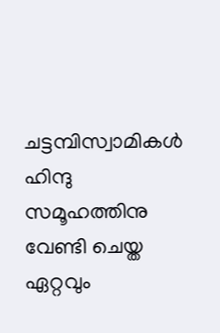ചട്ടമ്പിസ്വാമികൾ ഹിന്ദു സമൂഹത്തിനു വേണ്ടി ചെയ്ത ഏറ്റവും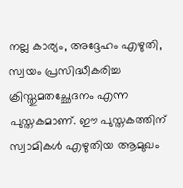നല്ല കാര്യം, അദ്ദേഹം എഴുതി, സ്വയം പ്രസിദ്ധീകരിച്ച ക്രിസ്തുമതച്ഛേദനം എന്ന പുസ്തകമാണ്. ഈ പുസ്തകത്തിന് സ്വാമികൾ എഴുതിയ ആമുഖം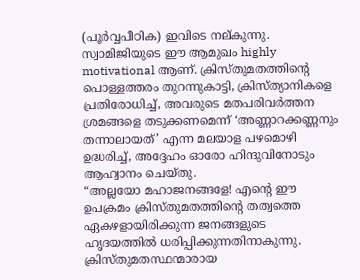(പൂർവ്വപീഠിക) ഇവിടെ നല്കുന്നു. സ്വാമിജിയുടെ ഈ ആമുഖം highly motivational ആണ്. ക്രിസ്തുമതത്തിന്റെ പൊള്ളത്തരം തുറന്നുകാട്ടി, ക്രിസ്ത്യാനികളെ പ്രതിരോധിച്ച്, അവരുടെ മതപരിവർത്തന ശ്രമങ്ങളെ തടുക്കണമെന്ന് ‘അണ്ണാറക്കണ്ണനും തന്നാലായത്’ എന്ന മലയാള പഴമൊഴി ഉദ്ധരിച്ച്, അദ്ദേഹം ഓരോ ഹിന്ദുവിനോടും ആഹ്വാനം ചെയ്തു.
“അല്ലയോ മഹാജനങ്ങളേ! എന്റെ ഈ ഉപക്രമം ക്രിസ്തുമതത്തിന്റെ തത്വത്തെ ഏകഴളായിരിക്കുന്ന ജനങ്ങളുടെ ഹൃദയത്തിൽ ധരിപ്പിക്കുന്നതിനാകുന്നു. ക്രിസ്തുമതസ്ഥന്മാരായ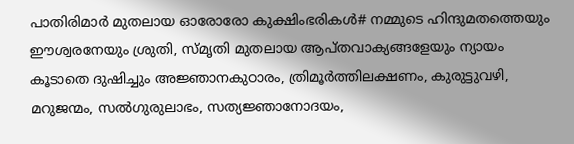പാതിരിമാർ മുതലായ ഓരോരോ കുക്ഷിംഭരികൾ# നമ്മുടെ ഹിന്ദുമതത്തെയും ഈശ്വരനേയും ശ്രുതി, സ്മൃതി മുതലായ ആപ്തവാക്യങ്ങളേയും ന്യായം കൂടാതെ ദുഷിച്ചും അജ്ഞാനകുഠാരം, ത്രിമൂർത്തിലക്ഷണം, കുരുട്ടുവഴി, മറുജന്മം, സൽഗുരുലാഭം, സത്യജ്ഞാനോദയം,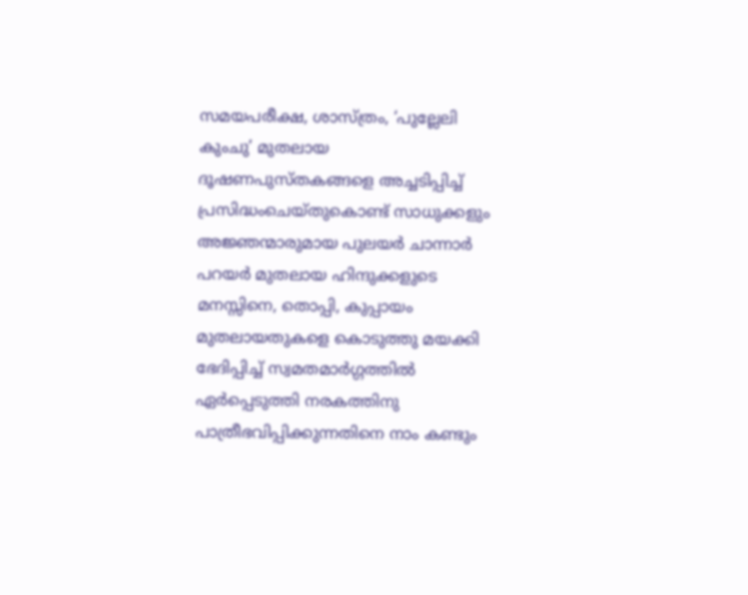സമയപരീക്ഷ, ശാസ്ത്രം, ‘പുല്ലേലി കുംചു’ മുതലായ ദൂഷണപുസ്തകങ്ങളെ അച്ചടിപ്പിച്ച് പ്രസിദ്ധംചെയ്തുകൊണ്ട് സാധുക്കളും അജ്ഞന്മാരുമായ പുലയർ ചാന്നാർ പറയർ മുതലായ ഹിന്ദുക്കളുടെ മനസ്സിനെ, തൊപ്പി, കുപ്പായം മുതലായതുകളെ കൊടുത്തു മയക്കി ഭേദിപ്പിച്ച് സ്വമതമാർഗ്ഗത്തിൽ ഏർപ്പെടുത്തി നരകത്തിനു പാത്രീഭവിപ്പിക്കുന്നതിനെ നാം കണ്ടും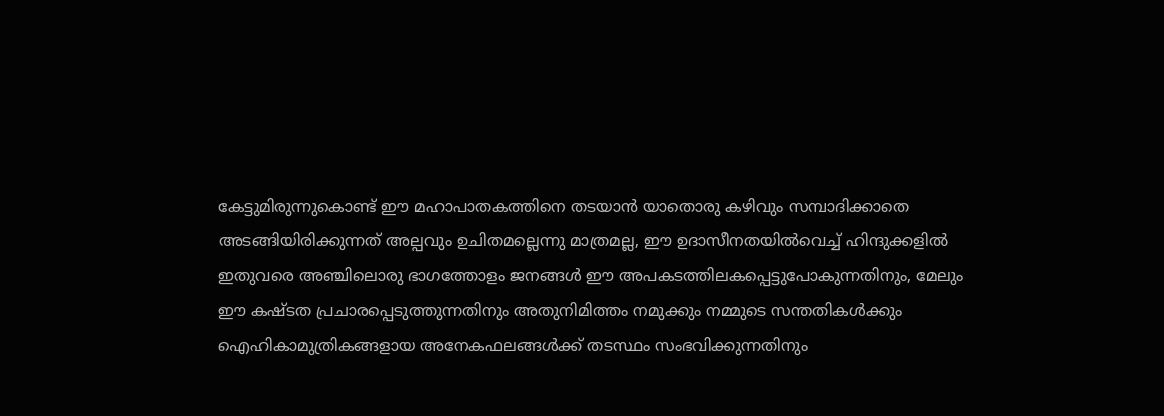കേട്ടുമിരുന്നുകൊണ്ട് ഈ മഹാപാതകത്തിനെ തടയാൻ യാതൊരു കഴിവും സമ്പാദിക്കാതെ അടങ്ങിയിരിക്കുന്നത് അല്പവും ഉചിതമല്ലെന്നു മാത്രമല്ല, ഈ ഉദാസീനതയിൽവെച്ച് ഹിന്ദുക്കളിൽ ഇതുവരെ അഞ്ചിലൊരു ഭാഗത്തോളം ജനങ്ങൾ ഈ അപകടത്തിലകപ്പെട്ടുപോകുന്നതിനും, മേലും ഈ കഷ്ടത പ്രചാരപ്പെടുത്തുന്നതിനും അതുനിമിത്തം നമുക്കും നമ്മുടെ സന്തതികൾക്കും ഐഹികാമുത്രികങ്ങളായ അനേകഫലങ്ങൾക്ക് തടസ്ഥം സംഭവിക്കുന്നതിനും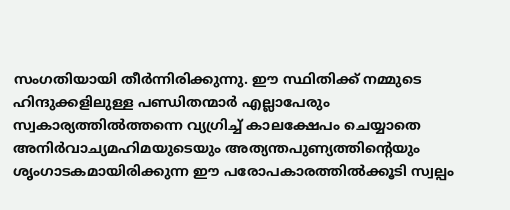സംഗതിയായി തീർന്നിരിക്കുന്നു. ഈ സ്ഥിതിക്ക് നമ്മുടെ ഹിന്ദുക്കളിലുള്ള പണ്ഡിതന്മാർ എല്ലാപേരും സ്വകാര്യത്തിൽത്തന്നെ വ്യഗ്രിച്ച് കാലക്ഷേപം ചെയ്യാതെ അനിർവാച്യമഹിമയുടെയും അത്യന്തപുണ്യത്തിന്റെയും ശൃംഗാടകമായിരിക്കുന്ന ഈ പരോപകാരത്തിൽക്കൂടി സ്വല്പം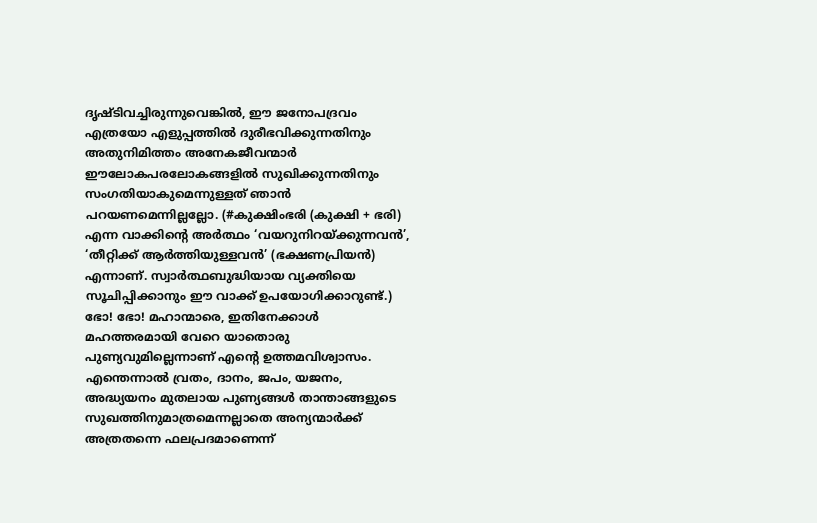ദൃഷ്ടിവച്ചിരുന്നുവെങ്കിൽ, ഈ ജനോപദ്രവം എത്രയോ എളുപ്പത്തിൽ ദുരീഭവിക്കുന്നതിനും അതുനിമിത്തം അനേകജീവന്മാർ ഈലോകപരലോകങ്ങളിൽ സുഖിക്കുന്നതിനും സംഗതിയാകുമെന്നുള്ളത് ഞാൻ പറയണമെന്നില്ലല്ലോ. (#കുക്ഷിംഭരി (കുക്ഷി + ഭരി) എന്ന വാക്കിന്റെ അർത്ഥം ‘വയറുനിറയ്ക്കുന്നവൻ’, ‘തീറ്റിക്ക് ആർത്തിയുള്ളവൻ’ (ഭക്ഷണപ്രിയൻ) എന്നാണ്. സ്വാർത്ഥബുദ്ധിയായ വ്യക്തിയെ സൂചിപ്പിക്കാനും ഈ വാക്ക് ഉപയോഗിക്കാറുണ്ട്.)
ഭോ! ഭോ! മഹാന്മാരെ, ഇതിനേക്കാൾ മഹത്തരമായി വേറെ യാതൊരു പുണ്യവുമില്ലെന്നാണ് എന്റെ ഉത്തമവിശ്വാസം. എന്തെന്നാൽ വ്രതം, ദാനം, ജപം, യജനം, അദ്ധ്യയനം മുതലായ പുണ്യങ്ങൾ താന്താങ്ങളുടെ സുഖത്തിനുമാത്രമെന്നല്ലാതെ അന്യന്മാർക്ക് അത്രതന്നെ ഫലപ്രദമാണെന്ന്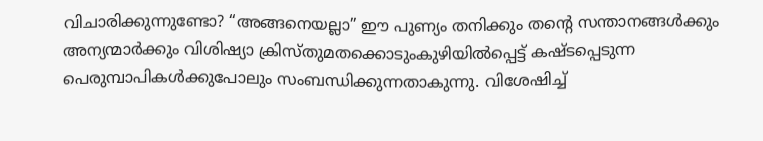വിചാരിക്കുന്നുണ്ടോ? “അങ്ങനെയല്ലാ” ഈ പുണ്യം തനിക്കും തന്റെ സന്താനങ്ങൾക്കും അന്യന്മാർക്കും വിശിഷ്യാ ക്രിസ്തുമതക്കൊടുംകുഴിയിൽപ്പെട്ട് കഷ്ടപ്പെടുന്ന പെരുമ്പാപികൾക്കുപോലും സംബന്ധിക്കുന്നതാകുന്നു. വിശേഷിച്ച്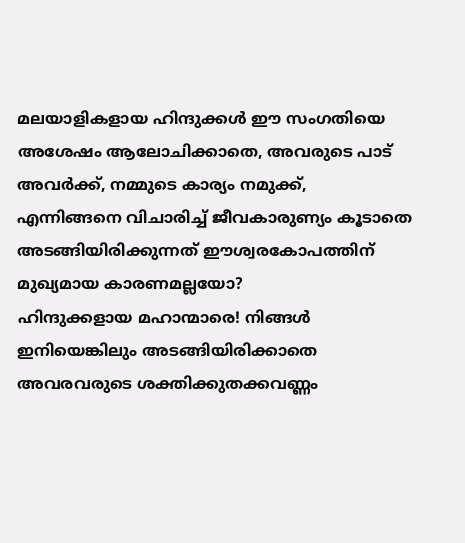മലയാളികളായ ഹിന്ദുക്കൾ ഈ സംഗതിയെ അശേഷം ആലോചിക്കാതെ, അവരുടെ പാട് അവർക്ക്, നമ്മുടെ കാര്യം നമുക്ക്, എന്നിങ്ങനെ വിചാരിച്ച് ജീവകാരുണ്യം കൂടാതെ അടങ്ങിയിരിക്കുന്നത് ഈശ്വരകോപത്തിന് മുഖ്യമായ കാരണമല്ലയോ?
ഹിന്ദുക്കളായ മഹാന്മാരെ! നിങ്ങൾ ഇനിയെങ്കിലും അടങ്ങിയിരിക്കാതെ അവരവരുടെ ശക്തിക്കുതക്കവണ്ണം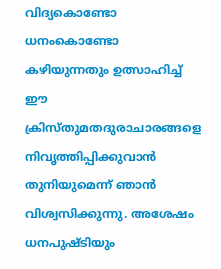വിദ്യകൊണ്ടോ ധനംകൊണ്ടോ കഴിയുന്നതും ഉത്സാഹിച്ച് ഈ ക്രിസ്തുമതദുരാചാരങ്ങളെ നിവൃത്തിപ്പിക്കുവാൻ തുനിയുമെന്ന് ഞാൻ വിശ്വസിക്കുന്നു. അശേഷം ധനപുഷ്ടിയും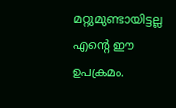മറ്റുമുണ്ടായിട്ടല്ല എന്റെ ഈ ഉപക്രമം.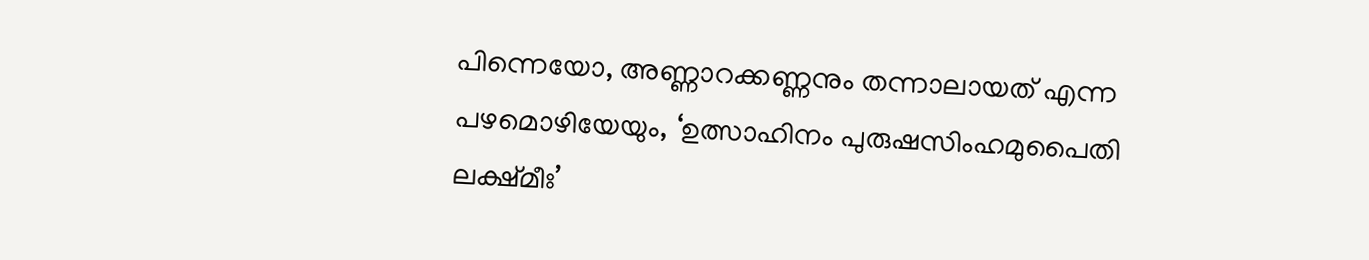പിന്നെയോ, അണ്ണാറക്കണ്ണനും തന്നാലായത് എന്ന പഴമൊഴിയേയും, ‘ഉത്സാഹിനം പുരുഷസിംഹമുപൈതി ലക്ഷ്മീഃ’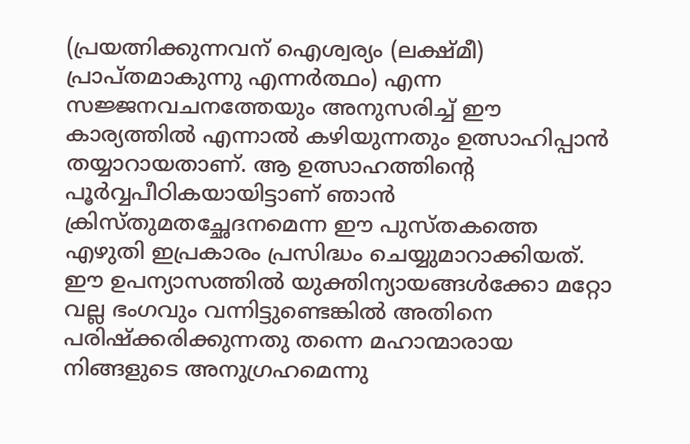(പ്രയത്നിക്കുന്നവന് ഐശ്വര്യം (ലക്ഷ്മീ) പ്രാപ്തമാകുന്നു എന്നർത്ഥം) എന്ന സജ്ജനവചനത്തേയും അനുസരിച്ച് ഈ കാര്യത്തിൽ എന്നാൽ കഴിയുന്നതും ഉത്സാഹിപ്പാൻ തയ്യാറായതാണ്. ആ ഉത്സാഹത്തിന്റെ പൂർവ്വപീഠികയായിട്ടാണ് ഞാൻ ക്രിസ്തുമതച്ഛേദനമെന്ന ഈ പുസ്തകത്തെ എഴുതി ഇപ്രകാരം പ്രസിദ്ധം ചെയ്യുമാറാക്കിയത്. ഈ ഉപന്യാസത്തിൽ യുക്തിന്യായങ്ങൾക്കോ മറ്റോ വല്ല ഭംഗവും വന്നിട്ടുണ്ടെങ്കിൽ അതിനെ പരിഷ്ക്കരിക്കുന്നതു തന്നെ മഹാന്മാരായ നിങ്ങളുടെ അനുഗ്രഹമെന്നു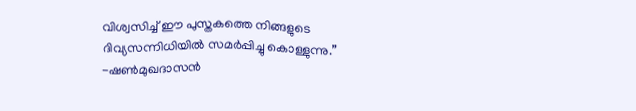വിശ്വസിച്ച് ഈ പുസ്തകത്തെ നിങ്ങളുടെ ദിവ്യസന്നിധിയിൽ സമർപ്പിച്ചു കൊള്ളുന്നു.”
-ഷൺമുഖദാസൻ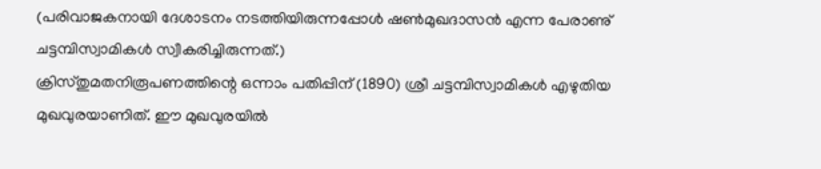(പരിവാജകനായി ദേശാടനം നടത്തിയിരുന്നപ്പോൾ ഷൺമുഖദാസൻ എന്ന പേരാണു് ചട്ടമ്പിസ്വാമികൾ സ്വീകരിച്ചിരുന്നത്.)
ക്രിസ്തുമതനിരൂപണത്തിന്റെ ഒന്നാം പതിപ്പിന് (1890) ശ്രീ ചട്ടമ്പിസ്വാമികൾ എഴുതിയ മുഖവുരയാണിത്. ഈ മുഖവുരയിൽ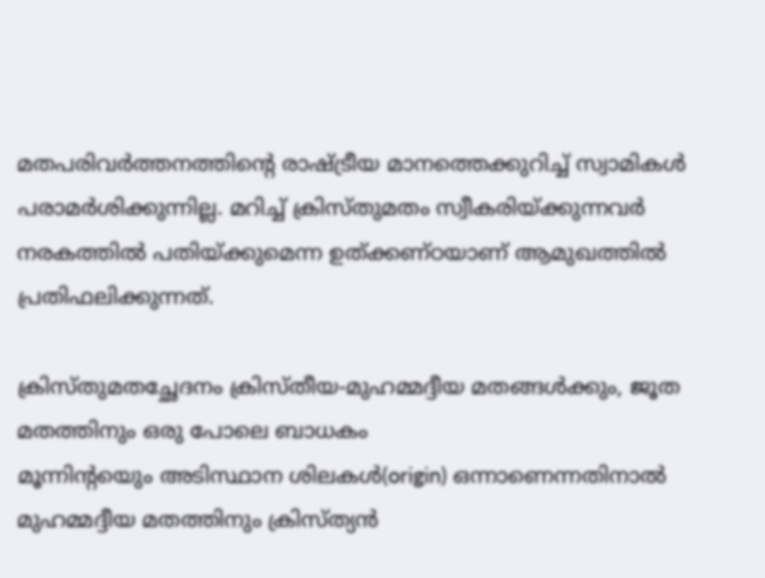മതപരിവർത്തനത്തിന്റെ രാഷ്ട്രീയ മാനത്തെക്കുറിച്ച് സ്വാമികൾ പരാമർശിക്കുന്നില്ല. മറിച്ച് ക്രിസ്തുമതം സ്വീകരിയ്ക്കുന്നവർ നരകത്തിൽ പതിയ്ക്കുമെന്ന ഉത്ക്കണ്ഠയാണ് ആമുഖത്തിൽ പ്രതിഫലിക്കുന്നത്.

ക്രിസ്തുമതച്ഛേദനം ക്രിസ്തീയ-മുഹമ്മദ്ദീയ മതങ്ങൾക്കും, ജൂത മതത്തിനും ഒരു പോലെ ബാധകം
മൂന്നിന്റയെും അടിസ്ഥാന ശിലകൾ(origin) ഒന്നാണെന്നതിനാൽ മുഹമ്മദ്ദീയ മതത്തിനും ക്രിസ്ത്യൻ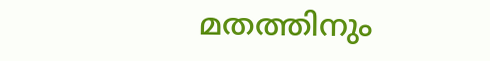മതത്തിനും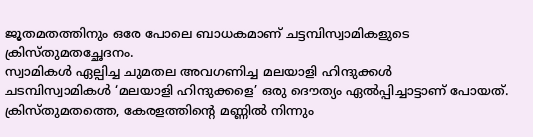ജൂതമതത്തിനും ഒരേ പോലെ ബാധകമാണ് ചട്ടമ്പിസ്വാമികളുടെ ക്രിസ്തുമതച്ഛേദനം.
സ്വാമികൾ ഏല്പിച്ച ചുമതല അവഗണിച്ച മലയാളി ഹിന്ദുക്കൾ
ചടമ്പിസ്വാമികൾ ‘മലയാളി ഹിന്ദുക്കളെ’ ഒരു ദൌത്യം ഏൽപ്പിച്ചാട്ടാണ് പോയത്. ക്രിസ്തുമതത്തെ, കേരളത്തിന്റെ മണ്ണിൽ നിന്നും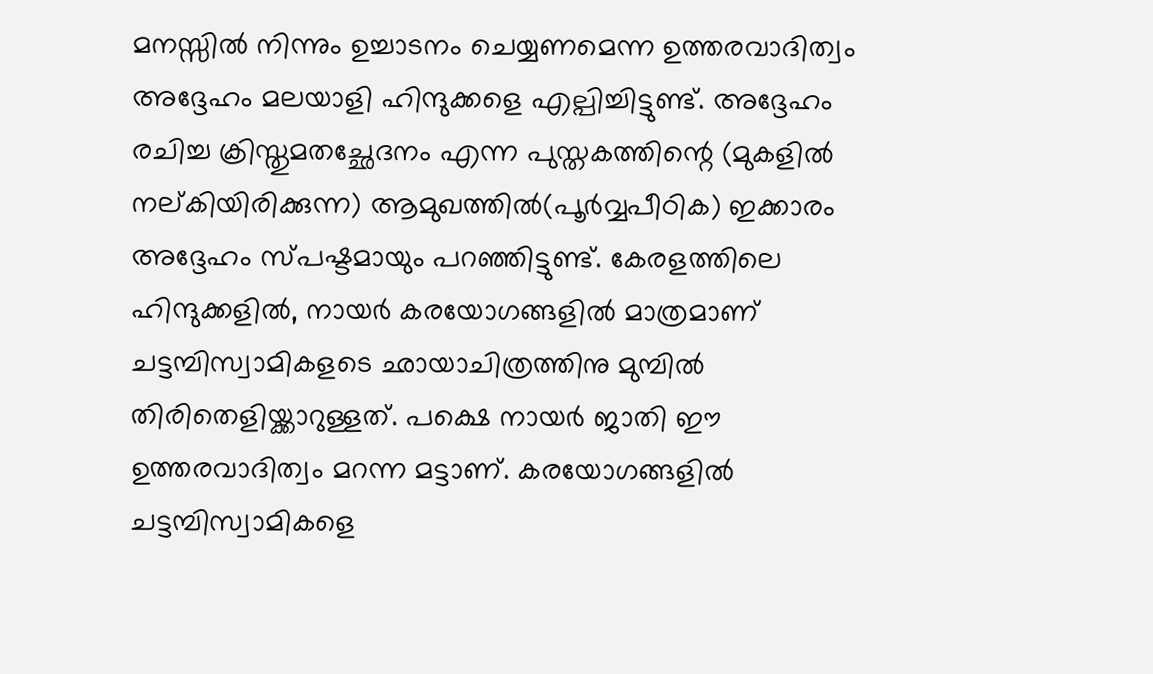മനസ്സിൽ നിന്നും ഉച്ചാടനം ചെയ്യണമെന്ന ഉത്തരവാദിത്വം അദ്ദേഹം മലയാളി ഹിന്ദുക്കളെ എല്പിച്ചിട്ടുണ്ട്. അദ്ദേഹം രചിച്ച ക്രിസ്തുമതച്ഛേദനം എന്ന പുസ്തകത്തിന്റെ (മുകളിൽ നല്കിയിരിക്കുന്ന) ആമുഖത്തിൽ(പൂർവ്വപീഠിക) ഇക്കാരം അദ്ദേഹം സ്പഷ്ടമായും പറഞ്ഞിട്ടുണ്ട്. കേരളത്തിലെ ഹിന്ദുക്കളിൽ, നായർ കരയോഗങ്ങളിൽ മാത്രമാണ് ചട്ടമ്പിസ്വാമികളടെ ഛായാചിത്രത്തിനു മുമ്പിൽ തിരിതെളിയ്ക്കാറുള്ളത്. പക്ഷെ നായർ ജാതി ഈ ഉത്തരവാദിത്വം മറന്ന മട്ടാണ്. കരയോഗങ്ങളിൽ ചട്ടമ്പിസ്വാമികളെ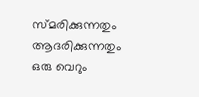സ്മരിക്കുന്നതും ആദരിക്കുന്നതും ഒരു വെറും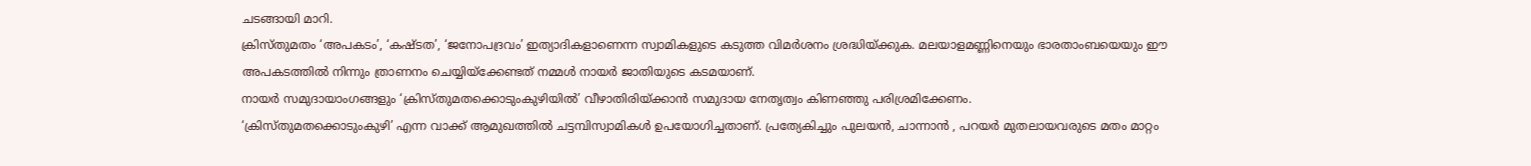ചടങ്ങായി മാറി.
ക്രിസ്തുമതം ‘അപകടം’, ‘കഷ്ടത’, ‘ജനോപദ്രവം’ ഇത്യാദികളാണെന്ന സ്വാമികളുടെ കടുത്ത വിമർശനം ശ്രദ്ധിയ്ക്കുക. മലയാളമണ്ണിനെയും ഭാരതാംബയെയും ഈ അപകടത്തിൽ നിന്നും ത്രാണനം ചെയ്യിയ്ക്കേണ്ടത് നമ്മൾ നായർ ജാതിയുടെ കടമയാണ്.
നായർ സമുദായാംഗങ്ങളും ‘ക്രിസ്തുമതക്കൊടുംകുഴിയിൽ’ വീഴാതിരിയ്ക്കാൻ സമുദായ നേതൃത്വം കിണഞ്ഞു പരിശ്രമിക്കേണം.
‘ക്രിസ്തുമതക്കൊടുംകുഴി’ എന്ന വാക്ക് ആമുഖത്തിൽ ചട്ടമ്പിസ്വാമികൾ ഉപയോഗിച്ചതാണ്. പ്രത്യേകിച്ചും പുലയൻ, ചാന്നാൻ , പറയർ മുതലായവരുടെ മതം മാറ്റം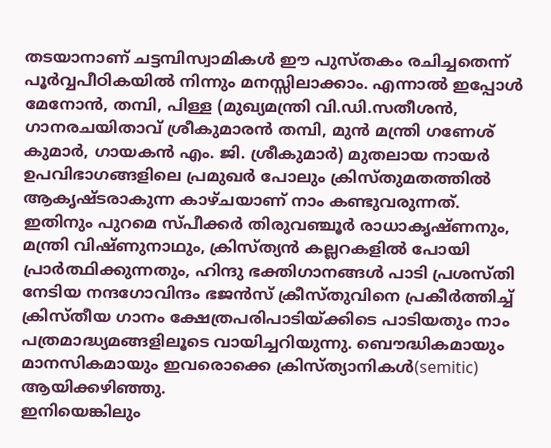തടയാനാണ് ചട്ടമ്പിസ്വാമികൾ ഈ പുസ്തകം രചിച്ചതെന്ന് പൂർവ്വപീഠികയിൽ നിന്നും മനസ്സിലാക്കാം. എന്നാൽ ഇപ്പോൾ മേനോൻ, തമ്പി, പിള്ള (മുഖ്യമന്ത്രി വി.ഡി.സതീശൻ, ഗാനരചയിതാവ് ശ്രീകുമാരൻ തമ്പി, മുൻ മന്ത്രി ഗണേശ് കുമാർ, ഗായകൻ എം. ജി. ശ്രീകുമാർ) മുതലായ നായർ ഉപവിഭാഗങ്ങളിലെ പ്രമുഖർ പോലും ക്രിസ്തുമതത്തിൽ ആകൃഷ്ടരാകുന്ന കാഴ്ചയാണ് നാം കണ്ടുവരുന്നത്. ഇതിനും പുറമെ സ്പീക്കർ തിരുവഞ്ചൂർ രാധാകൃഷ്ണനും, മന്ത്രി വിഷ്ണുനാഥും, ക്രിസ്ത്യൻ കല്ലറകളിൽ പോയി പ്രാർത്ഥിക്കുന്നതും, ഹിന്ദു ഭക്തിഗാനങ്ങൾ പാടി പ്രശസ്തി നേടിയ നന്ദഗോവിന്ദം ഭജൻസ് ക്രീസ്തുവിനെ പ്രകീർത്തിച്ച് ക്രിസ്തീയ ഗാനം ക്ഷേത്രപരിപാടിയ്ക്കിടെ പാടിയതും നാം പത്രമാദ്ധ്യമങ്ങളിലൂടെ വായിച്ചറിയുന്നു. ബൌദ്ധികമായും മാനസികമായും ഇവരൊക്കെ ക്രിസ്ത്യാനികൾ(semitic) ആയിക്കഴിഞ്ഞു.
ഇനിയെങ്കിലും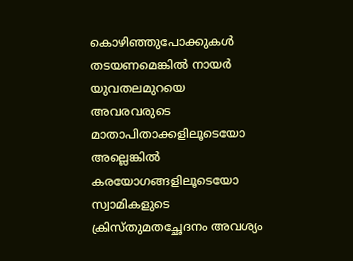കൊഴിഞ്ഞുപോക്കുകൾ തടയണമെങ്കിൽ നായർ യുവതലമുറയെ അവരവരുടെ മാതാപിതാക്കളിലൂടെയോ അല്ലെങ്കിൽ കരയോഗങ്ങളിലൂടെയോ സ്വാമികളുടെ ക്രിസ്തുമതച്ഛേദനം അവശ്യം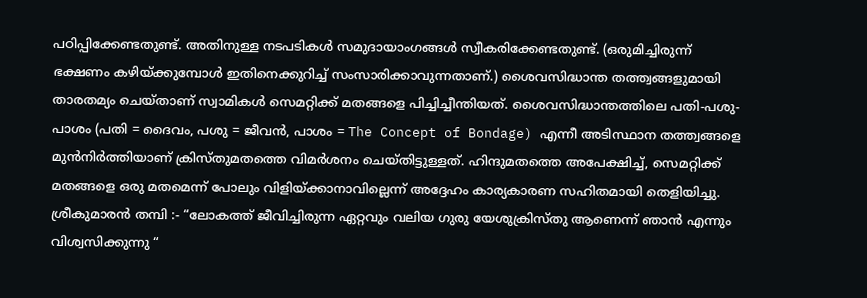പഠിപ്പിക്കേണ്ടതുണ്ട്. അതിനുള്ള നടപടികൾ സമുദായാംഗങ്ങൾ സ്വീകരിക്കേണ്ടതുണ്ട്. (ഒരുമിച്ചിരുന്ന് ഭക്ഷണം കഴിയ്ക്കുമ്പോൾ ഇതിനെക്കുറിച്ച് സംസാരിക്കാവുന്നതാണ്.) ശൈവസിദ്ധാന്ത തത്ത്വങ്ങളുമായി താരതമ്യം ചെയ്താണ് സ്വാമികൾ സെമറ്റിക്ക് മതങ്ങളെ പിച്ചിച്ചീന്തിയത്. ശൈവസിദ്ധാന്തത്തിലെ പതി-പശു-പാശം (പതി = ദൈവം, പശു = ജീവൻ, പാശം = The Concept of Bondage) എന്നീ അടിസ്ഥാന തത്ത്വങ്ങളെ മുൻനിർത്തിയാണ് ക്രിസ്തുമതത്തെ വിമർശനം ചെയ്തിട്ടുള്ളത്. ഹിന്ദുമതത്തെ അപേക്ഷിച്ച്, സെമറ്റിക്ക് മതങ്ങളെ ഒരു മതമെന്ന് പോലും വിളിയ്ക്കാനാവില്ലെന്ന് അദ്ദേഹം കാര്യകാരണ സഹിതമായി തെളിയിച്ചു.
ശ്രീകുമാരൻ തമ്പി :- “ലോകത്ത് ജീവിച്ചിരുന്ന ഏറ്റവും വലിയ ഗുരു യേശുക്രിസ്തു ആണെന്ന് ഞാൻ എന്നും വിശ്വസിക്കുന്നു “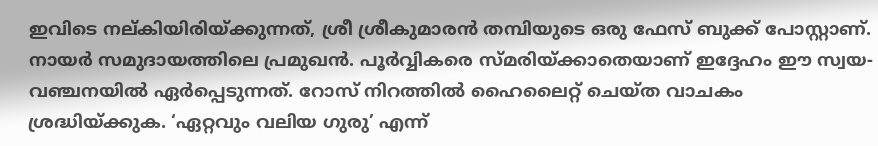ഇവിടെ നല്കിയിരിയ്ക്കുന്നത്, ശ്രീ ശ്രീകുമാരൻ തമ്പിയുടെ ഒരു ഫേസ് ബുക്ക് പോസ്റ്റാണ്. നായർ സമുദായത്തിലെ പ്രമുഖൻ. പൂർവ്വികരെ സ്മരിയ്ക്കാതെയാണ് ഇദ്ദേഹം ഈ സ്വയ-വഞ്ചനയിൽ ഏർപ്പെടുന്നത്. റോസ് നിറത്തിൽ ഹൈലൈറ്റ് ചെയ്ത വാചകം ശ്രദ്ധിയ്ക്കുക. ‘ഏറ്റവും വലിയ ഗുരു’ എന്ന്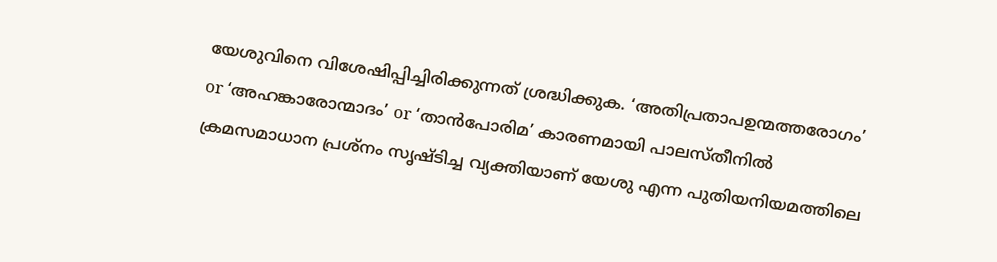യേശുവിനെ വിശേഷിപ്പിച്ചിരിക്കുന്നത് ശ്രദ്ധിക്കുക. ‘അതിപ്രതാപഉന്മത്തരോഗം’ or ‘അഹങ്കാരോന്മാദം’ or ‘താൻപോരിമ’ കാരണമായി പാലസ്തീനിൽ ക്രമസമാധാന പ്രശ്നം സൃഷ്ടിച്ച വ്യക്തിയാണ് യേശു എന്ന പുതിയനിയമത്തിലെ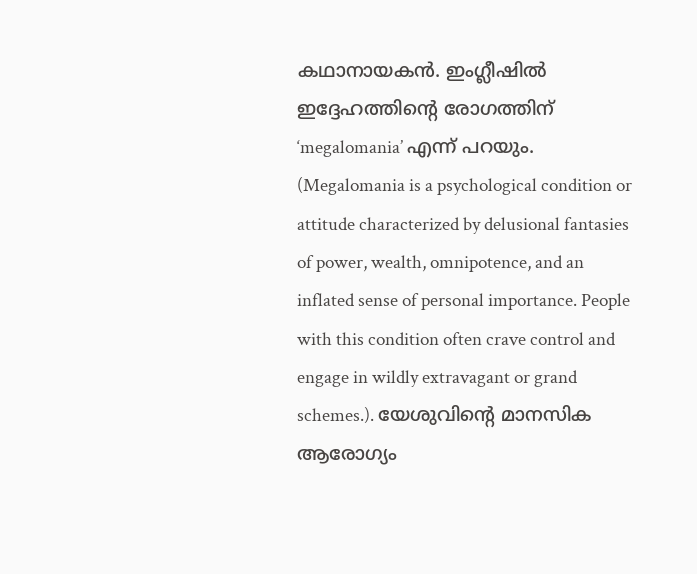കഥാനായകൻ. ഇംഗ്ലീഷിൽ ഇദ്ദേഹത്തിന്റെ രോഗത്തിന് ‘megalomania’ എന്ന് പറയും. (Megalomania is a psychological condition or attitude characterized by delusional fantasies of power, wealth, omnipotence, and an inflated sense of personal importance. People with this condition often crave control and engage in wildly extravagant or grand schemes.). യേശുവിന്റെ മാനസിക ആരോഗ്യം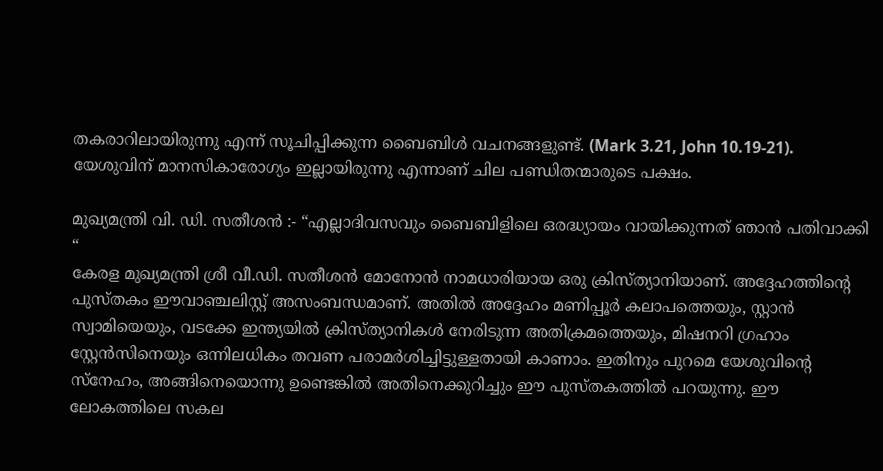തകരാറിലായിരുന്നു എന്ന് സൂചിപ്പിക്കുന്ന ബൈബിൾ വചനങ്ങളുണ്ട്. (Mark 3.21, John 10.19-21). യേശുവിന് മാനസികാരോഗ്യം ഇല്ലായിരുന്നു എന്നാണ് ചില പണ്ഡിതന്മാരുടെ പക്ഷം.

മുഖ്യമന്ത്രി വി. ഡി. സതീശൻ :- “എല്ലാദിവസവും ബൈബിളിലെ ഒരദ്ധ്യായം വായിക്കുന്നത് ഞാൻ പതിവാക്കി “
കേരള മുഖ്യമന്ത്രി ശ്രീ വീ.ഡി. സതീശൻ മോനോൻ നാമധാരിയായ ഒരു ക്രിസ്ത്യാനിയാണ്. അദ്ദേഹത്തിന്റെ പുസ്തകം ഈവാഞ്ചലിസ്റ്റ് അസംബന്ധമാണ്. അതിൽ അദ്ദേഹം മണിപ്പൂർ കലാപത്തെയും, സ്റ്റാൻ സ്വാമിയെയും, വടക്കേ ഇന്ത്യയിൽ ക്രിസ്ത്യാനികൾ നേരിടുന്ന അതിക്രമത്തെയും, മിഷനറി ഗ്രഹാം സ്റ്റേൻസിനെയും ഒന്നിലധികം തവണ പരാമർശിച്ചിട്ടുള്ളതായി കാണാം. ഇതിനും പുറമെ യേശുവിന്റെ സ്നേഹം, അങ്ങിനെയൊന്നു ഉണ്ടെങ്കിൽ അതിനെക്കുറിച്ചും ഈ പുസ്തകത്തിൽ പറയുന്നു. ഈ ലോകത്തിലെ സകല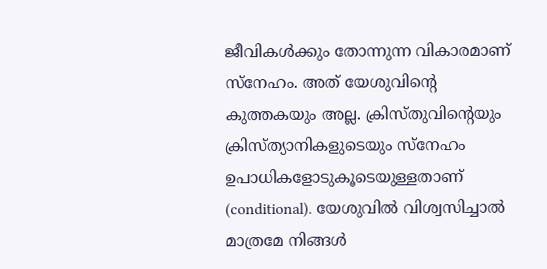ജീവികൾക്കും തോന്നുന്ന വികാരമാണ് സ്നേഹം. അത് യേശുവിന്റെ കുത്തകയും അല്ല. ക്രിസ്തുവിന്റെയും ക്രിസ്ത്യാനികളുടെയും സ്നേഹം ഉപാധികളോടുകൂടെയുള്ളതാണ് (conditional). യേശുവിൽ വിശ്വസിച്ചാൽ മാത്രമേ നിങ്ങൾ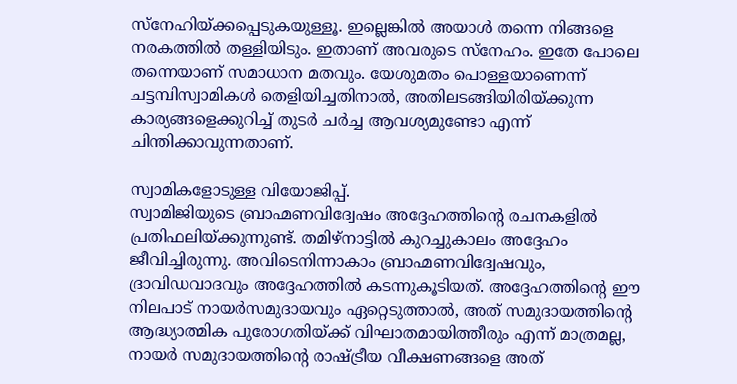സ്നേഹിയ്ക്കപ്പെടുകയുള്ളൂ. ഇല്ലെങ്കിൽ അയാൾ തന്നെ നിങ്ങളെ നരകത്തിൽ തള്ളിയിടും. ഇതാണ് അവരുടെ സ്നേഹം. ഇതേ പോലെ തന്നെയാണ് സമാധാന മതവും. യേശുമതം പൊള്ളയാണെന്ന് ചട്ടമ്പിസ്വാമികൾ തെളിയിച്ചതിനാൽ, അതിലടങ്ങിയിരിയ്ക്കുന്ന കാര്യങ്ങളെക്കുറിച്ച് തുടർ ചർച്ച ആവശ്യമുണ്ടോ എന്ന് ചിന്തിക്കാവുന്നതാണ്.

സ്വാമികളോടുള്ള വിയോജിപ്പ്.
സ്വാമിജിയുടെ ബ്രാഹ്മണവിദ്വേഷം അദ്ദേഹത്തിന്റെ രചനകളിൽ പ്രതിഫലിയ്ക്കുന്നുണ്ട്. തമിഴ്നാട്ടിൽ കുറച്ചുകാലം അദ്ദേഹം ജീവിച്ചിരുന്നു. അവിടെനിന്നാകാം ബ്രാഹ്മണവിദ്വേഷവും, ദ്രാവിഡവാദവും അദ്ദേഹത്തിൽ കടന്നുകൂടിയത്. അദ്ദേഹത്തിന്റെ ഈ നിലപാട് നായർസമുദായവും ഏറ്റെടുത്താൽ, അത് സമുദായത്തിന്റെ ആദ്ധ്യാത്മിക പുരോഗതിയ്ക്ക് വിഘാതമായിത്തീരും എന്ന് മാത്രമല്ല, നായർ സമുദായത്തിന്റെ രാഷ്ട്രീയ വീക്ഷണങ്ങളെ അത്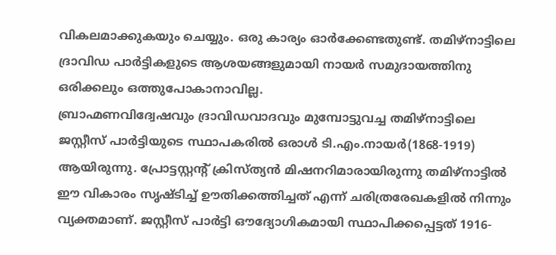വികലമാക്കുകയും ചെയ്യും. ഒരു കാര്യം ഓർക്കേണ്ടതുണ്ട്. തമിഴ്നാട്ടിലെ ദ്രാവിഡ പാർട്ടികളുടെ ആശയങ്ങളുമായി നായർ സമുദായത്തിനു ഒരിക്കലും ഒത്തുപോകാനാവില്ല.
ബ്രാഹ്മണവിദ്വേഷവും ദ്രാവിഡവാദവും മുമ്പോട്ടുവച്ച തമിഴ്നാട്ടിലെ ജസ്റ്റീസ് പാർട്ടിയുടെ സ്ഥാപകരിൽ ഒരാൾ ടി.എം.നായർ(1868-1919) ആയിരുന്നു. പ്രോട്ടസ്റ്റന്റ് ക്രിസ്ത്യൻ മിഷനറിമാരായിരുന്നു തമിഴ്നാട്ടിൽ ഈ വികാരം സൃഷ്ടിച്ച് ഊതിക്കത്തിച്ചത് എന്ന് ചരിത്രരേഖകളിൽ നിന്നും വ്യക്തമാണ്. ജസ്റ്റീസ് പാർട്ടി ഔദ്യോഗികമായി സ്ഥാപിക്കപ്പെട്ടത് 1916-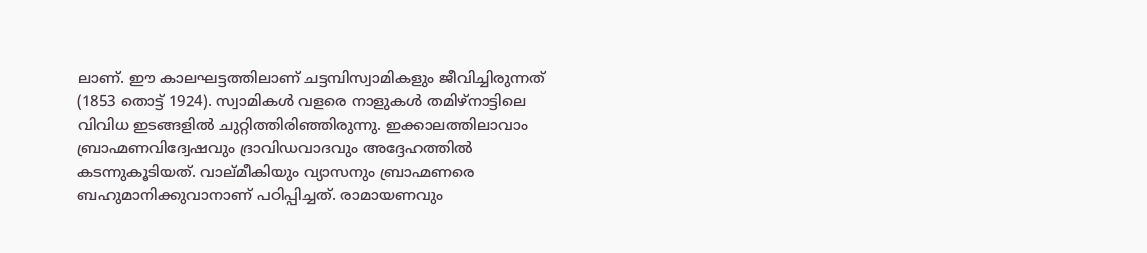ലാണ്. ഈ കാലഘട്ടത്തിലാണ് ചട്ടമ്പിസ്വാമികളും ജീവിച്ചിരുന്നത് (1853 തൊട്ട് 1924). സ്വാമികൾ വളരെ നാളുകൾ തമിഴ്നാട്ടിലെ വിവിധ ഇടങ്ങളിൽ ചുറ്റിത്തിരിഞ്ഞിരുന്നു. ഇക്കാലത്തിലാവാം ബ്രാഹ്മണവിദ്വേഷവും ദ്രാവിഡവാദവും അദ്ദേഹത്തിൽ കടന്നുകൂടിയത്. വാല്മീകിയും വ്യാസനും ബ്രാഹ്മണരെ ബഹുമാനിക്കുവാനാണ് പഠിപ്പിച്ചത്. രാമായണവും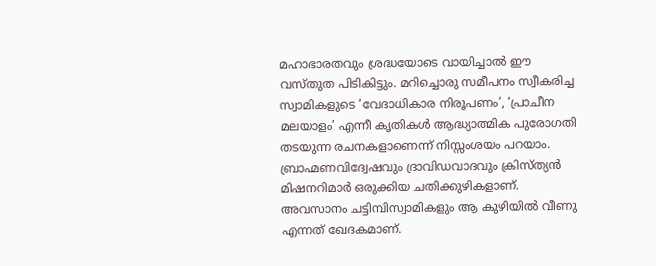മഹാഭാരതവും ശ്രദ്ധയോടെ വായിച്ചാൽ ഈ വസ്തുത പിടികിട്ടും. മറിച്ചൊരു സമീപനം സ്വീകരിച്ച സ്വാമികളുടെ ‘വേദാധികാര നിരൂപണം’, ‘പ്രാചീന മലയാളം’ എന്നീ കൃതികൾ ആദ്ധ്യാത്മിക പുരോഗതി തടയുന്ന രചനകളാണെന്ന് നിസ്സംശയം പറയാം.
ബ്രാഹ്മണവിദ്വേഷവും ദ്രാവിഡവാദവും ക്രിസ്ത്യൻ മിഷനറിമാർ ഒരുക്കിയ ചതിക്കുഴികളാണ്. അവസാനം ചട്ടിമ്പിസ്വാമികളും ആ കുഴിയിൽ വീണു എന്നത് ഖേദകമാണ്.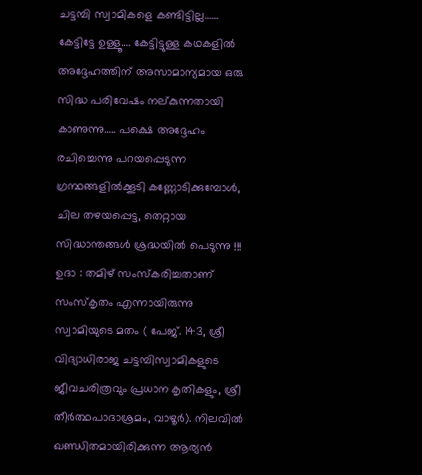ചട്ടമ്പി സ്വാമികളെ കണ്ടിട്ടില്ല…… കേട്ടിട്ടേ ഉള്ളൂ…. കേട്ടിട്ടുള്ള കഥകളിൽ അദ്ദേഹത്തിന് അസാമാന്യമായ ഒരു സിദ്ധ പരിവേഷം നല്കുന്നതായി കാണുന്നു….. പക്ഷെ അദ്ദേഹം രചിച്ചെന്നു പറയപ്പെടുന്ന ഗ്രന്ഥങ്ങളിൽക്കൂടി കണ്ണോടിക്കുമ്പോൾ, ചില തഴയപ്പെട്ട, തെറ്റായ സിദ്ധാന്തങ്ങൾ ശ്രദ്ധയിൽ പെടുന്നു !!! ഉദാ : തമിഴ് സംസ്കരിച്ചതാണ് സംസ്കൃതം എന്നായിരുന്നു സ്വാമിയുടെ മതം ( പേജ്. 143, ശ്രീ വിദ്യാധിരാജ ചട്ടമ്പിസ്വാമികളുടെ ജീവചരിത്രവും പ്രധാന കൃതികളും, ശ്രീ തീർത്ഥപാദാശ്രമം, വാഴൂർ). നിലവിൽ ഖണ്ഡിതമായിരിക്കുന്ന ആര്യൻ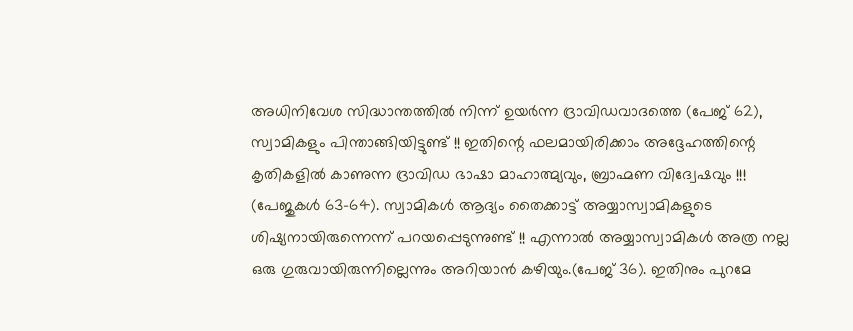അധിനിവേശ സിദ്ധാന്തത്തിൽ നിന്ന് ഉയർന്ന ദ്രാവിഡവാദത്തെ (പേജ് 62), സ്വാമികളും പിന്താങ്ങിയിട്ടുണ്ട് !! ഇതിന്റെ ഫലമായിരിക്കാം അദ്ദേഹത്തിന്റെ കൃതികളിൽ കാണുന്ന ദ്രാവിഡ ഭാഷാ മാഹാത്മ്യവും, ബ്രാഹ്മണ വിദ്വേഷവും !!! (പേജുകൾ 63-64). സ്വാമികൾ ആദ്യം തൈക്കാട്ട് അയ്യാസ്വാമികളുടെ ശിഷ്യനായിരുന്നെന്ന് പറയപ്പെടുന്നുണ്ട് !! എന്നാൽ അയ്യാസ്വാമികൾ അത്ര നല്ല ഒരു ഗുരുവായിരുന്നില്ലെന്നും അറിയാൻ കഴിയും.(പേജ് 36). ഇതിനും പുറമേ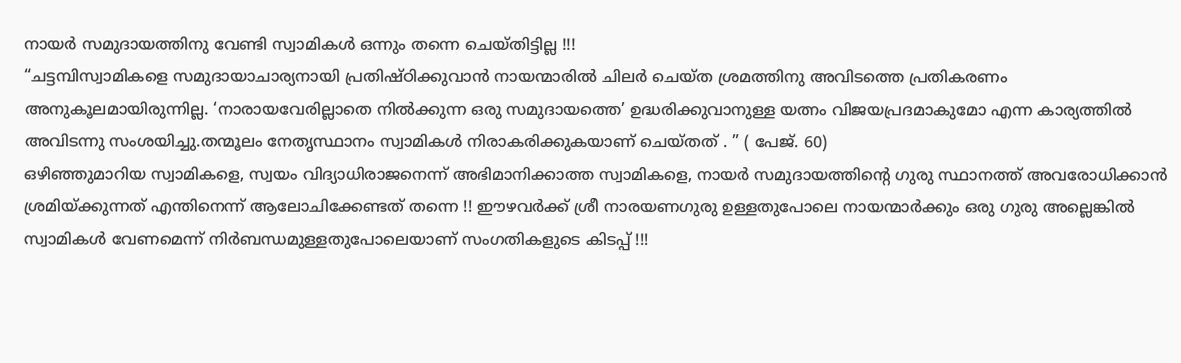നായർ സമുദായത്തിനു വേണ്ടി സ്വാമികൾ ഒന്നും തന്നെ ചെയ്തിട്ടില്ല !!!
“ചട്ടമ്പിസ്വാമികളെ സമുദായാചാര്യനായി പ്രതിഷ്ഠിക്കുവാൻ നായന്മാരിൽ ചിലർ ചെയ്ത ശ്രമത്തിനു അവിടത്തെ പ്രതികരണം അനുകൂലമായിരുന്നില്ല. ‘നാരായവേരില്ലാതെ നിൽക്കുന്ന ഒരു സമുദായത്തെ’ ഉദ്ധരിക്കുവാനുള്ള യത്നം വിജയപ്രദമാകുമോ എന്ന കാര്യത്തിൽ അവിടന്നു സംശയിച്ചു.തന്മൂലം നേതൃസ്ഥാനം സ്വാമികൾ നിരാകരിക്കുകയാണ് ചെയ്തത് . ” ( പേജ്. 60)
ഒഴിഞ്ഞുമാറിയ സ്വാമികളെ, സ്വയം വിദ്യാധിരാജനെന്ന് അഭിമാനിക്കാത്ത സ്വാമികളെ, നായർ സമുദായത്തിന്റെ ഗുരു സ്ഥാനത്ത് അവരോധിക്കാൻ ശ്രമിയ്ക്കുന്നത് എന്തിനെന്ന് ആലോചിക്കേണ്ടത് തന്നെ !! ഈഴവർക്ക് ശ്രീ നാരയണഗുരു ഉള്ളതുപോലെ നായന്മാർക്കും ഒരു ഗുരു അല്ലെങ്കിൽ സ്വാമികൾ വേണമെന്ന് നിർബന്ധമുള്ളതുപോലെയാണ് സംഗതികളുടെ കിടപ്പ് !!!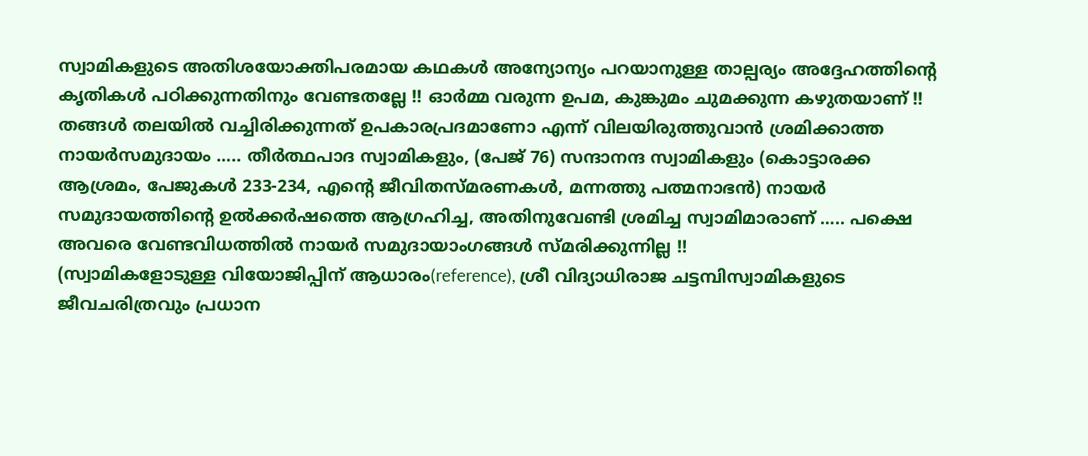സ്വാമികളുടെ അതിശയോക്തിപരമായ കഥകൾ അന്യോന്യം പറയാനുള്ള താല്പര്യം അദ്ദേഹത്തിന്റെ കൃതികൾ പഠിക്കുന്നതിനും വേണ്ടതല്ലേ !! ഓർമ്മ വരുന്ന ഉപമ, കുങ്കുമം ചുമക്കുന്ന കഴുതയാണ് !! തങ്ങൾ തലയിൽ വച്ചിരിക്കുന്നത് ഉപകാരപ്രദമാണോ എന്ന് വിലയിരുത്തുവാൻ ശ്രമിക്കാത്ത നായർസമുദായം ….. തീർത്ഥപാദ സ്വാമികളും, (പേജ് 76) സന്ദാനന്ദ സ്വാമികളും (കൊട്ടാരക്ക ആശ്രമം, പേജുകൾ 233-234, എന്റെ ജീവിതസ്മരണകൾ, മന്നത്തു പത്മനാഭൻ) നായർ സമുദായത്തിന്റെ ഉൽക്കർഷത്തെ ആഗ്രഹിച്ച, അതിനുവേണ്ടി ശ്രമിച്ച സ്വാമിമാരാണ് ….. പക്ഷെ അവരെ വേണ്ടവിധത്തിൽ നായർ സമുദായാംഗങ്ങൾ സ്മരിക്കുന്നില്ല !!
(സ്വാമികളോടുള്ള വിയോജിപ്പിന് ആധാരം(reference), ശ്രീ വിദ്യാധിരാജ ചട്ടമ്പിസ്വാമികളുടെ ജീവചരിത്രവും പ്രധാന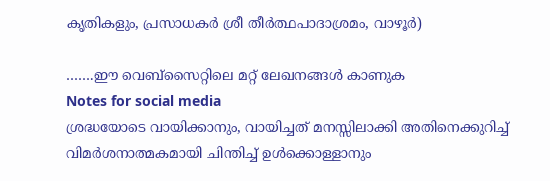കൃതികളും, പ്രസാധകർ ശ്രീ തീർത്ഥപാദാശ്രമം, വാഴൂർ)

…….ഈ വെബ്സൈറ്റിലെ മറ്റ് ലേഖനങ്ങൾ കാണുക
Notes for social media
ശ്രദ്ധയോടെ വായിക്കാനും, വായിച്ചത് മനസ്സിലാക്കി അതിനെക്കുറിച്ച് വിമർശനാത്മകമായി ചിന്തിച്ച് ഉൾക്കൊള്ളാനും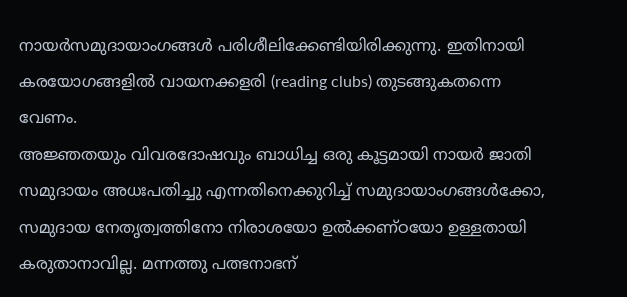നായർസമുദായാംഗങ്ങൾ പരിശീലിക്കേണ്ടിയിരിക്കുന്നു. ഇതിനായി കരയോഗങ്ങളിൽ വായനക്കളരി (reading clubs) തുടങ്ങുകതന്നെ വേണം.
അജ്ഞതയും വിവരദോഷവും ബാധിച്ച ഒരു കൂട്ടമായി നായർ ജാതി സമുദായം അധഃപതിച്ചു എന്നതിനെക്കുറിച്ച് സമുദായാംഗങ്ങൾക്കോ, സമുദായ നേതൃത്വത്തിനോ നിരാശയോ ഉൽക്കണ്ഠയോ ഉള്ളതായി കരുതാനാവില്ല. മന്നത്തു പത്ഭനാഭന്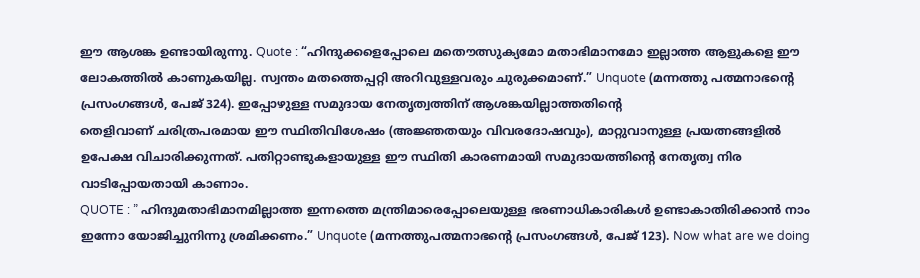ഈ ആശങ്ക ഉണ്ടായിരുന്നു. Quote : “ഹിന്ദുക്കളെപ്പോലെ മതൌത്സുക്യമോ മതാഭിമാനമോ ഇല്ലാത്ത ആളുകളെ ഈ ലോകത്തിൽ കാണുകയില്ല. സ്വന്തം മതത്തെപ്പറ്റി അറിവുള്ളവരും ചുരുക്കമാണ്.” Unquote (മന്നത്തു പത്മനാഭന്റെ പ്രസംഗങ്ങൾ, പേജ് 324). ഇപ്പോഴുള്ള സമുദായ നേതൃത്വത്തിന് ആശങ്കയില്ലാത്തതിന്റെ
തെളിവാണ് ചരിത്രപരമായ ഈ സ്ഥിതിവിശേഷം (അജ്ഞതയും വിവരദോഷവും), മാറ്റുവാനുള്ള പ്രയത്നങ്ങളിൽ ഉപേക്ഷ വിചാരിക്കുന്നത്. പതിറ്റാണ്ടുകളായുള്ള ഈ സ്ഥിതി കാരണമായി സമുദായത്തിന്റെ നേതൃത്വ നിര വാടിപ്പോയതായി കാണാം.
QUOTE : ” ഹിന്ദുമതാഭിമാനമില്ലാത്ത ഇന്നത്തെ മന്ത്രിമാരെപ്പോലെയുള്ള ഭരണാധികാരികൾ ഉണ്ടാകാതിരിക്കാൻ നാം ഇന്നോ യോജിച്ചുനിന്നു ശ്രമിക്കണം.” Unquote (മന്നത്തുപത്മനാഭന്റെ പ്രസംഗങ്ങൾ, പേജ് 123). Now what are we doing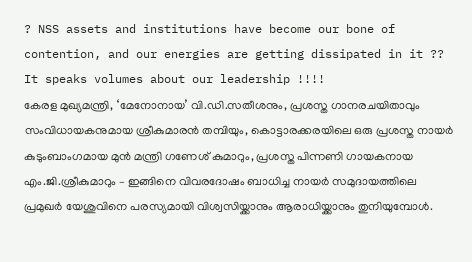? NSS assets and institutions have become our bone of contention, and our energies are getting dissipated in it ?? It speaks volumes about our leadership !!!!
കേരള മുഖ്യമന്ത്രി, ‘മേനോനായ’ വി.ഡി.സതീശനും, പ്രശസ്ത ഗാനരചയിതാവും സംവിധായകനുമായ ശ്രീകുമാരൻ തമ്പിയും, കൊട്ടാരക്കരയിലെ ഒരു പ്രശസ്ത നായർ കുടുംബാംഗമായ മുൻ മന്ത്രി ഗണേശ് കുമാറും, പ്രശസ്ത പിന്നണി ഗായകനായ എം.ജി.ശ്രീകുമാറും – ഇങ്ങിനെ വിവരദോഷം ബാധിച്ച നായർ സമുദായത്തിലെ പ്രമുഖർ യേശുവിനെ പരസ്യമായി വിശ്വസിയ്ക്കാനും ആരാധിയ്ക്കാനും തുനിയുമ്പോൾ.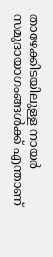താഴേക്കിടയിലുള്ള നായർ സമുദായാഗംങ്ങൾക്ക് എന്താണ്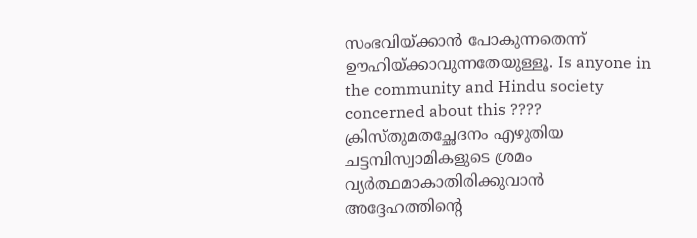സംഭവിയ്ക്കാൻ പോകുന്നതെന്ന് ഊഹിയ്ക്കാവുന്നതേയുള്ളൂ. Is anyone in the community and Hindu society concerned about this ????
ക്രിസ്തുമതച്ഛേദനം എഴുതിയ ചട്ടമ്പിസ്വാമികളുടെ ശ്രമം വ്യർത്ഥമാകാതിരിക്കുവാൻ അദ്ദേഹത്തിന്റെ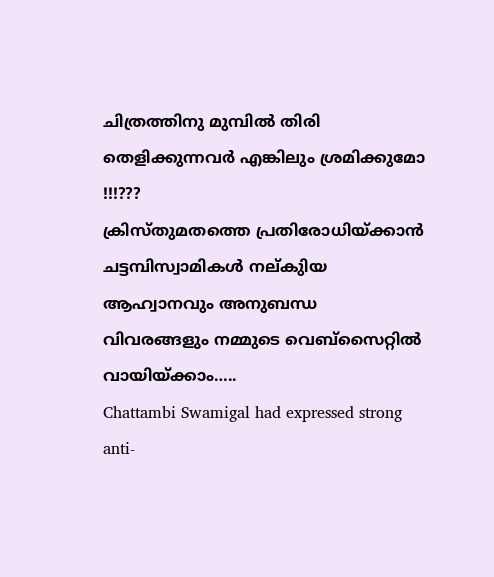ചിത്രത്തിനു മുമ്പിൽ തിരി തെളിക്കുന്നവർ എങ്കിലും ശ്രമിക്കുമോ !!!???
ക്രിസ്തുമതത്തെ പ്രതിരോധിയ്ക്കാൻ ചട്ടമ്പിസ്വാമികൾ നല്കുിയ ആഹ്വാനവും അനുബന്ധ വിവരങ്ങളും നമ്മുടെ വെബ്സൈറ്റിൽ വായിയ്ക്കാം…..
Chattambi Swamigal had expressed strong anti-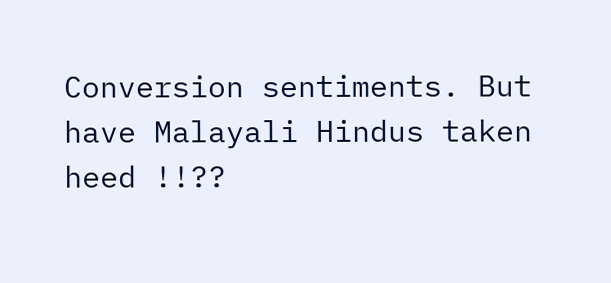Conversion sentiments. But have Malayali Hindus taken heed !!??